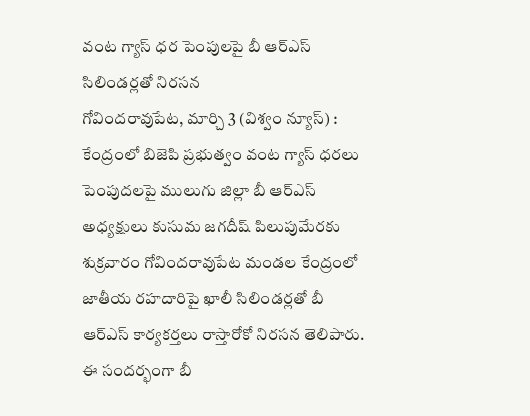వంట గ్యాస్ ధర పెంపులపై బీ ఆర్ఎస్ సిలిండర్లతో నిరసన
గోవిందరావుపేట, మార్చి 3 (విశ్వం న్యూస్) : కేంద్రంలో బిజెపి ప్రభుత్వం వంట గ్యాస్ ధరలు పెంపుదలపై ములుగు జిల్లా బీ ఆర్ఎస్ అధ్యక్షులు కుసుమ జగదీష్ పిలుపుమేరకు శుక్రవారం గోవిందరావుపేట మండల కేంద్రంలో జాతీయ రహదారిపై ఖాలీ సిలిండర్లతో బీ ఆర్ఎస్ కార్యకర్తలు రాస్తారోకో నిరసన తెలిపారు. ఈ సందర్భంగా బీ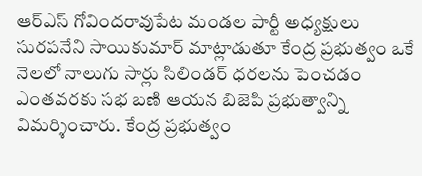ఆర్ఎస్ గోవిందరావుపేట మండల పార్టీ అధ్యక్షులు సురపనేని సాయికుమార్ మాట్లాడుతూ కేంద్ర ప్రభుత్వం ఒకే నెలలో నాలుగు సార్లు సిలిండర్ ధరలను పెంచడం ఎంతవరకు సభ బణి ఆయన బిజెపి ప్రభుత్వాన్ని విమర్శించారు. కేంద్ర ప్రభుత్వం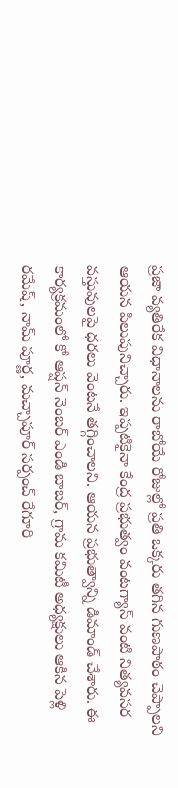ప్రజా వ్యతిరేక విధానాలను రాబోయే రోజుల్లో ప్రతి ఒక్కరు తగిన గుణపాఠం చెప్పాలని ఆయన పిలుపునిచ్చారు. ఇప్పటికైనా కేంద్ర ప్రభుత్వం వంటగ్యాస్ వంటి నిత్యవసర వస్తువులపై ధరలు వెంటనే తగ్గించాలని. ఆయన ప్రభుత్వాన్ని డిమాండ్ చేశారు. ఈ కార్యక్రమంలో కో ఆప్షన్ నెంబర్ ఎండి బాబర్, గ్రామ కమిటీ అధ్యక్షులు ఆకిన పెళ్లి రమేష్, నామ్ పూర్ణ, మచ్చాపూర్ సర్పంచ్ రేగూరి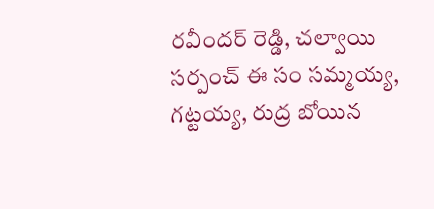రవీందర్ రెడ్డి, చల్వాయి సర్పంచ్ ఈ సం సమ్మయ్య, గట్టయ్య, రుద్ర బోయిన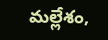మల్లేశం,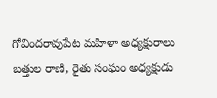గోవిందరావుపేట మహిళా అధ్యక్షురాలు బత్తుల రాణి, రైతు సంఘం అధ్యక్షుడు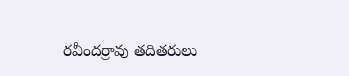రవీందర్రావు తదితరులు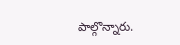పాల్గొన్నారు.